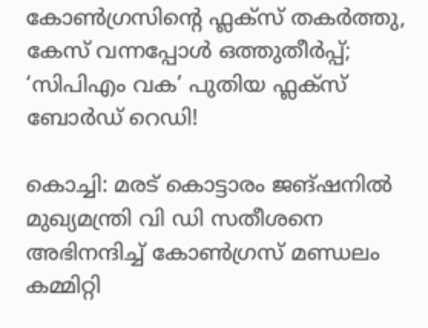കോൺഗ്രസിന്റെ ഫ്ലക്സ് തകർത്തു, കേസ് വന്നപ്പോൾ ഒത്തുതീർപ്പ്; ‘സിപിഎം വക’ പുതിയ ഫ്ലക്സ് ബോർഡ് റെഡി!

കൊച്ചി: മരട് കൊട്ടാരം ജങ്ഷനിൽ മുഖ്യമന്ത്രി വി ഡി സതീശനെ അഭിനന്ദിച്ച് കോൺഗ്രസ് മണ്ഡലം കമ്മിറ്റി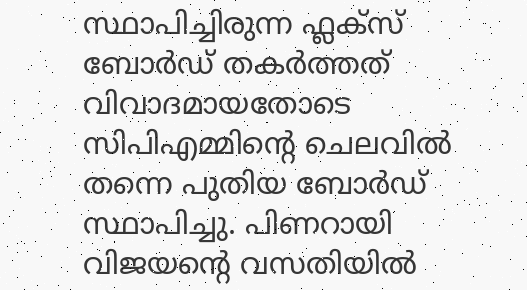സ്ഥാപിച്ചിരുന്ന ഫ്ലക്സ് ബോർഡ് തകർത്തത് വിവാദമായതോടെ സിപിഎമ്മിന്റെ ചെലവിൽ തന്നെ പുതിയ ബോർഡ് സ്ഥാപിച്ചു. പിണറായി വിജയന്റെ വസതിയിൽ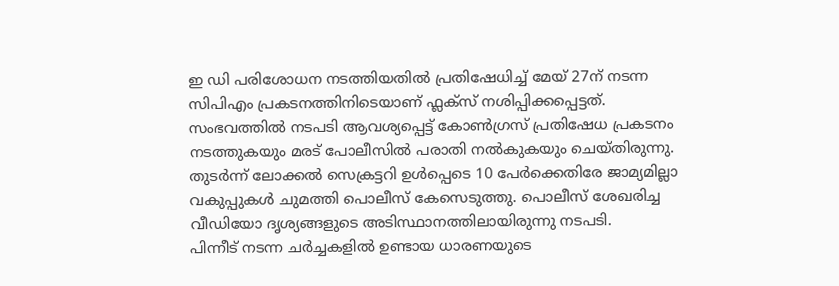ഇ ഡി പരിശോധന നടത്തിയതിൽ പ്രതിഷേധിച്ച് മേയ് 27ന് നടന്ന സിപിഎം പ്രകടനത്തിനിടെയാണ് ഫ്ലക്സ് നശിപ്പിക്കപ്പെട്ടത്.
സംഭവത്തിൽ നടപടി ആവശ്യപ്പെട്ട് കോൺഗ്രസ് പ്രതിഷേധ പ്രകടനം നടത്തുകയും മരട് പോലീസിൽ പരാതി നൽകുകയും ചെയ്തിരുന്നു. തുടർന്ന് ലോക്കൽ സെക്രട്ടറി ഉൾപ്പെടെ 10 പേർക്കെതിരേ ജാമ്യമില്ലാ വകുപ്പുകൾ ചുമത്തി പൊലീസ് കേസെടുത്തു. പൊലീസ് ശേഖരിച്ച വീഡിയോ ദൃശ്യങ്ങളുടെ അടിസ്ഥാനത്തിലായിരുന്നു നടപടി.
പിന്നീട് നടന്ന ചർച്ചകളിൽ ഉണ്ടായ ധാരണയുടെ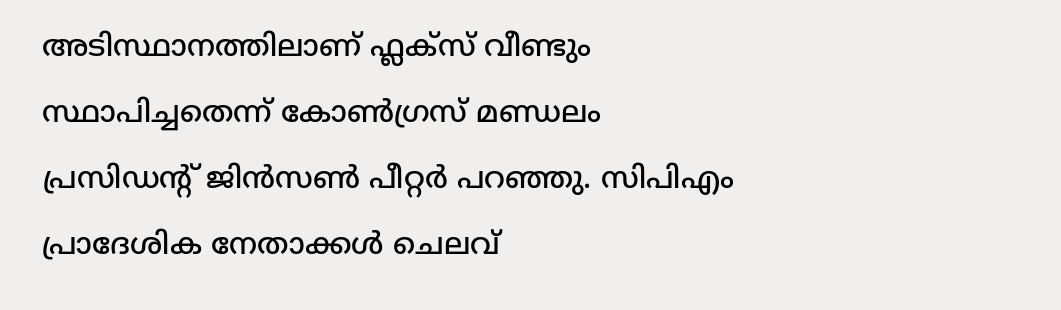അടിസ്ഥാനത്തിലാണ് ഫ്ലക്സ് വീണ്ടും സ്ഥാപിച്ചതെന്ന് കോൺഗ്രസ് മണ്ഡലം പ്രസിഡന്റ് ജിൻസൺ പീറ്റർ പറഞ്ഞു. സിപിഎം പ്രാദേശിക നേതാക്കൾ ചെലവ്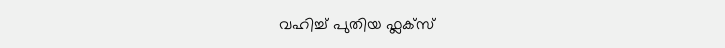വഹിച്ച് പുതിയ ഫ്ലക്സ്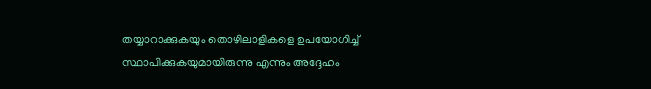തയ്യാറാക്കുകയും തൊഴിലാളികളെ ഉപയോഗിച്ച് സ്ഥാപിക്കുകയുമായിരുന്നു എന്നും അദ്ദേഹം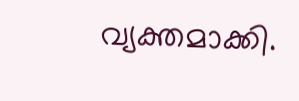വ്യക്തമാക്കി.